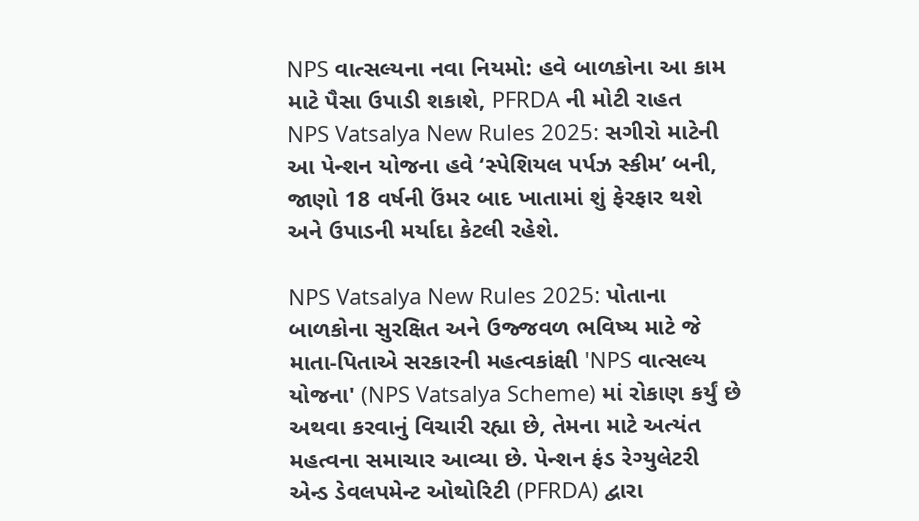NPS વાત્સલ્યના નવા નિયમો: હવે બાળકોના આ કામ માટે પૈસા ઉપાડી શકાશે, PFRDA ની મોટી રાહત
NPS Vatsalya New Rules 2025: સગીરો માટેની આ પેન્શન યોજના હવે ‘સ્પેશિયલ પર્પઝ સ્કીમ’ બની, જાણો 18 વર્ષની ઉંમર બાદ ખાતામાં શું ફેરફાર થશે અને ઉપાડની મર્યાદા કેટલી રહેશે.

NPS Vatsalya New Rules 2025: પોતાના બાળકોના સુરક્ષિત અને ઉજ્જવળ ભવિષ્ય માટે જે માતા-પિતાએ સરકારની મહત્વકાંક્ષી 'NPS વાત્સલ્ય યોજના' (NPS Vatsalya Scheme) માં રોકાણ કર્યું છે અથવા કરવાનું વિચારી રહ્યા છે, તેમના માટે અત્યંત મહત્વના સમાચાર આવ્યા છે. પેન્શન ફંડ રેગ્યુલેટરી એન્ડ ડેવલપમેન્ટ ઓથોરિટી (PFRDA) દ્વારા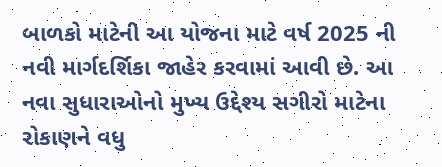બાળકો માટેની આ યોજના માટે વર્ષ 2025 ની નવી માર્ગદર્શિકા જાહેર કરવામાં આવી છે. આ નવા સુધારાઓનો મુખ્ય ઉદ્દેશ્ય સગીરો માટેના રોકાણને વધુ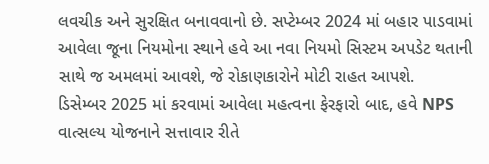લવચીક અને સુરક્ષિત બનાવવાનો છે. સપ્ટેમ્બર 2024 માં બહાર પાડવામાં આવેલા જૂના નિયમોના સ્થાને હવે આ નવા નિયમો સિસ્ટમ અપડેટ થતાની સાથે જ અમલમાં આવશે, જે રોકાણકારોને મોટી રાહત આપશે.
ડિસેમ્બર 2025 માં કરવામાં આવેલા મહત્વના ફેરફારો બાદ, હવે NPS વાત્સલ્ય યોજનાને સત્તાવાર રીતે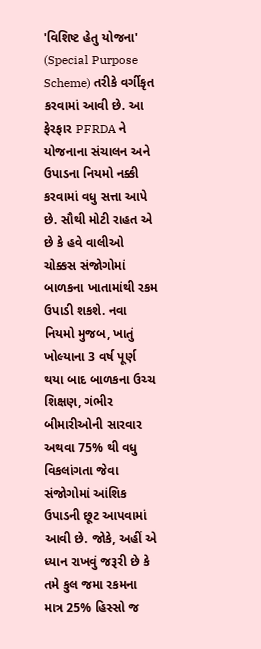'વિશિષ્ટ હેતુ યોજના' (Special Purpose Scheme) તરીકે વર્ગીકૃત કરવામાં આવી છે. આ ફેરફાર PFRDA ને યોજનાના સંચાલન અને ઉપાડના નિયમો નક્કી કરવામાં વધુ સત્તા આપે છે. સૌથી મોટી રાહત એ છે કે હવે વાલીઓ ચોક્કસ સંજોગોમાં બાળકના ખાતામાંથી રકમ ઉપાડી શકશે. નવા નિયમો મુજબ, ખાતું ખોલ્યાના 3 વર્ષ પૂર્ણ થયા બાદ બાળકના ઉચ્ચ શિક્ષણ, ગંભીર બીમારીઓની સારવાર અથવા 75% થી વધુ વિકલાંગતા જેવા સંજોગોમાં આંશિક ઉપાડની છૂટ આપવામાં આવી છે. જોકે, અહીં એ ધ્યાન રાખવું જરૂરી છે કે તમે કુલ જમા રકમના માત્ર 25% હિસ્સો જ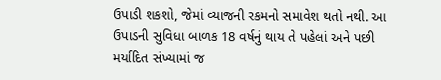ઉપાડી શકશો, જેમાં વ્યાજની રકમનો સમાવેશ થતો નથી. આ ઉપાડની સુવિધા બાળક 18 વર્ષનું થાય તે પહેલાં અને પછી મર્યાદિત સંખ્યામાં જ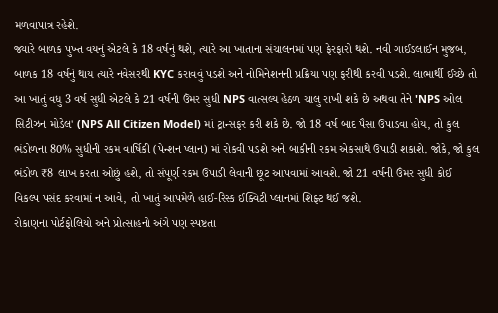મળવાપાત્ર રહેશે.
જ્યારે બાળક પુખ્ત વયનું એટલે કે 18 વર્ષનું થશે, ત્યારે આ ખાતાના સંચાલનમાં પણ ફેરફારો થશે. નવી ગાઈડલાઈન મુજબ, બાળક 18 વર્ષનું થાય ત્યારે નવેસરથી KYC કરાવવું પડશે અને નોમિનેશનની પ્રક્રિયા પણ ફરીથી કરવી પડશે. લાભાર્થી ઈચ્છે તો આ ખાતું વધુ 3 વર્ષ સુધી એટલે કે 21 વર્ષની ઉંમર સુધી NPS વાત્સલ્ય હેઠળ ચાલુ રાખી શકે છે અથવા તેને 'NPS ઓલ સિટીઝન મોડેલ' (NPS All Citizen Model) માં ટ્રાન્સફર કરી શકે છે. જો 18 વર્ષ બાદ પૈસા ઉપાડવા હોય, તો કુલ ભંડોળના 80% સુધીની રકમ વાર્ષિકી (પેન્શન પ્લાન) માં રોકવી પડશે અને બાકીની રકમ એકસાથે ઉપાડી શકાશે. જોકે, જો કુલ ભંડોળ ₹8 લાખ કરતા ઓછું હશે, તો સંપૂર્ણ રકમ ઉપાડી લેવાની છૂટ આપવામાં આવશે. જો 21 વર્ષની ઉંમર સુધી કોઈ વિકલ્પ પસંદ કરવામાં ન આવે, તો ખાતું આપમેળે હાઈ-રિસ્ક ઈક્વિટી પ્લાનમાં શિફ્ટ થઈ જશે.
રોકાણના પોર્ટફોલિયો અને પ્રોત્સાહનો અંગે પણ સ્પષ્ટતા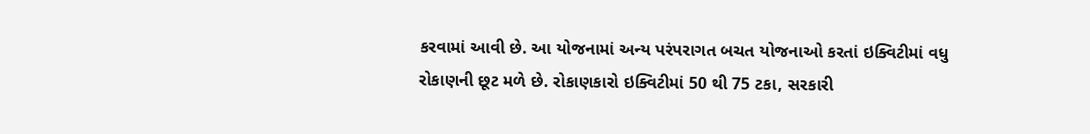કરવામાં આવી છે. આ યોજનામાં અન્ય પરંપરાગત બચત યોજનાઓ કરતાં ઇક્વિટીમાં વધુ રોકાણની છૂટ મળે છે. રોકાણકારો ઇક્વિટીમાં 50 થી 75 ટકા, સરકારી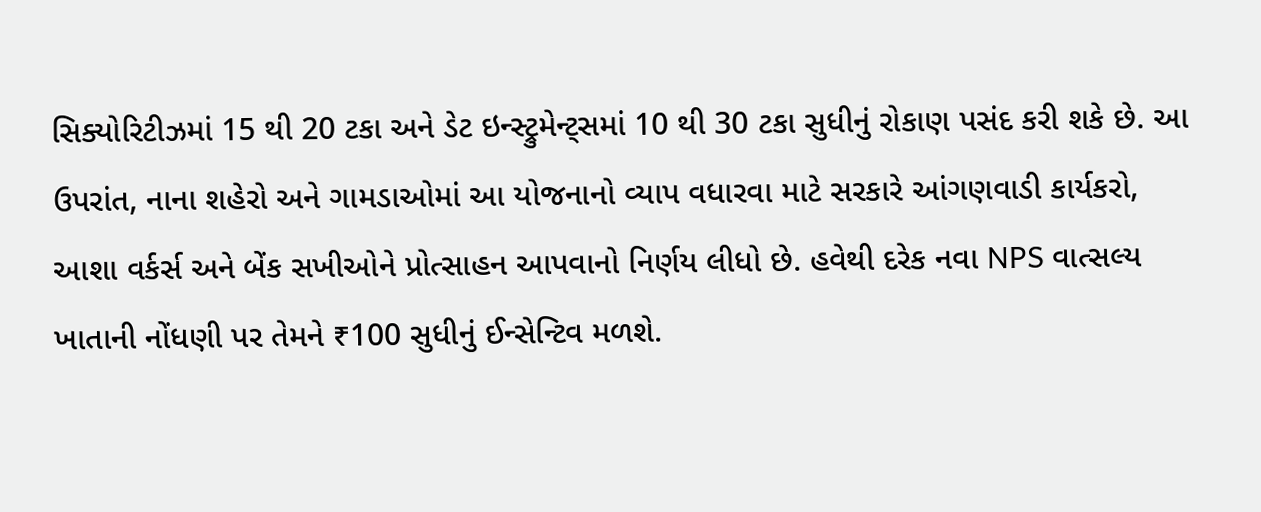સિક્યોરિટીઝમાં 15 થી 20 ટકા અને ડેટ ઇન્સ્ટ્રુમેન્ટ્સમાં 10 થી 30 ટકા સુધીનું રોકાણ પસંદ કરી શકે છે. આ ઉપરાંત, નાના શહેરો અને ગામડાઓમાં આ યોજનાનો વ્યાપ વધારવા માટે સરકારે આંગણવાડી કાર્યકરો, આશા વર્કર્સ અને બેંક સખીઓને પ્રોત્સાહન આપવાનો નિર્ણય લીધો છે. હવેથી દરેક નવા NPS વાત્સલ્ય ખાતાની નોંધણી પર તેમને ₹100 સુધીનું ઈન્સેન્ટિવ મળશે.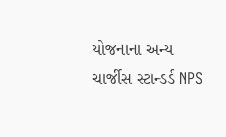યોજનાના અન્ય ચાર્જીસ સ્ટાન્ડર્ડ NPS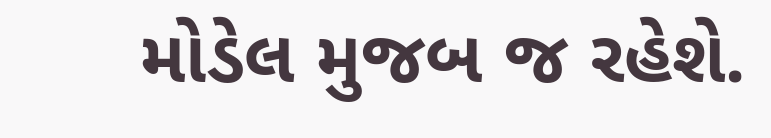મોડેલ મુજબ જ રહેશે.